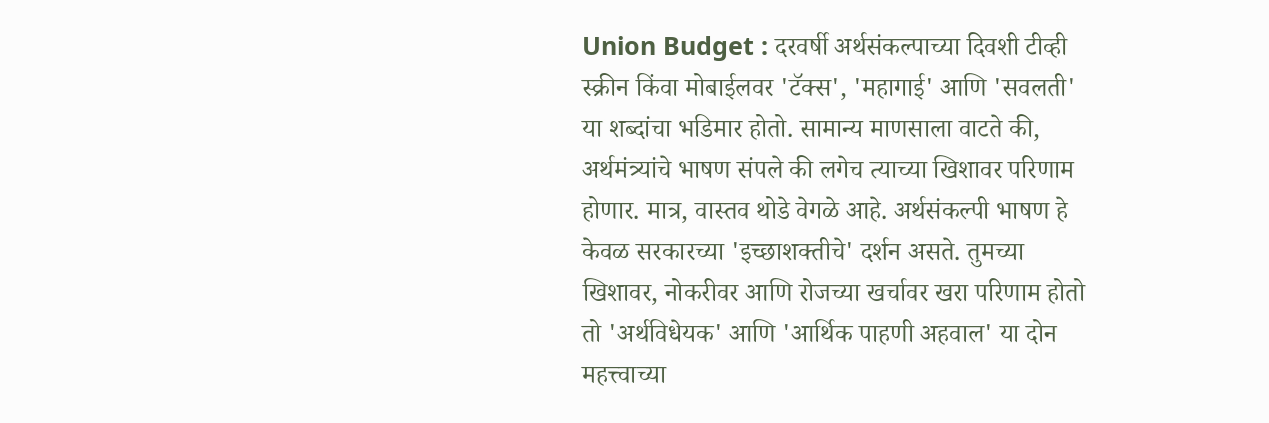Union Budget : दरवर्षी अर्थसंकल्पाच्या दिवशी टीव्ही स्क्रीन किंवा मोबाईलवर 'टॅक्स', 'महागाई' आणि 'सवलती' या शब्दांचा भडिमार होतो. सामान्य माणसाला वाटते की, अर्थमंत्र्यांचे भाषण संपले की लगेच त्याच्या खिशावर परिणाम होणार. मात्र, वास्तव थोडे वेगळे आहे. अर्थसंकल्पी भाषण हे केवळ सरकारच्या 'इच्छाशक्तीचे' दर्शन असते. तुमच्या खिशावर, नोकरीवर आणि रोजच्या खर्चावर खरा परिणाम होतो तो 'अर्थविधेयक' आणि 'आर्थिक पाहणी अहवाल' या दोन महत्त्वाच्या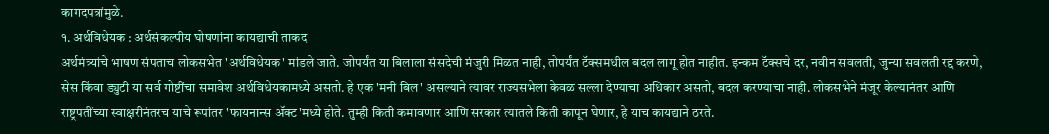कागदपत्रांमुळे.
१. अर्थविधेयक : अर्थसंकल्पीय घोषणांना कायद्याची ताकद
अर्थमंत्र्यांचे भाषण संपताच लोकसभेत 'अर्थविधेयक' मांडले जाते. जोपर्यंत या बिलाला संसदेची मंजुरी मिळत नाही, तोपर्यंत टॅक्समधील बदल लागू होत नाहीत. इन्कम टॅक्सचे दर, नवीन सवलती, जुन्या सवलती रद्द करणे, सेस किंवा ड्युटी या सर्व गोष्टींचा समावेश अर्थविधेयकामध्ये असतो. हे एक 'मनी बिल' असल्याने त्यावर राज्यसभेला केवळ सल्ला देण्याचा अधिकार असतो, बदल करण्याचा नाही. लोकसभेने मंजूर केल्यानंतर आणि राष्ट्रपतींच्या स्वाक्षरीनंतरच याचे रूपांतर 'फायनान्स ॲक्ट'मध्ये होते. तुम्ही किती कमावणार आणि सरकार त्यातले किती कापून घेणार, हे याच कायद्याने ठरते.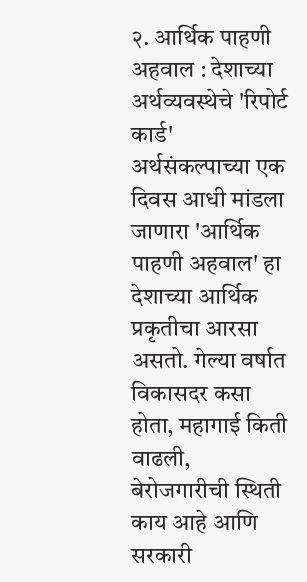२. आर्थिक पाहणी अहवाल : देशाच्या अर्थव्यवस्थेचे 'रिपोर्ट कार्ड'
अर्थसंकल्पाच्या एक दिवस आधी मांडला जाणारा 'आर्थिक पाहणी अहवाल' हा देशाच्या आर्थिक प्रकृतीचा आरसा असतो. गेल्या वर्षात विकासदर कसा होता, महागाई किती वाढली, बेरोजगारीची स्थिती काय आहे आणि सरकारी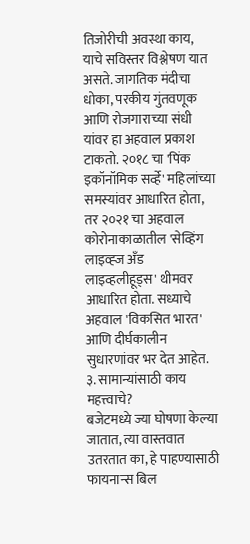तिजोरीची अवस्था काय, याचे सविस्तर विश्लेषण यात असते. जागतिक मंदीचा धोका, परकीय गुंतवणूक आणि रोजगाराच्या संधी यांवर हा अहवाल प्रकाश टाकतो. २०१८ चा 'पिंक इकॉनॉमिक सर्व्हे' महिलांच्या समस्यांवर आधारित होता, तर २०२१ चा अहवाल कोरोनाकाळातील 'सेव्हिंग लाइव्ह्ज अँड लाइव्हलीहूड्स' थीमवर आधारित होता. सध्याचे अहवाल 'विकसित भारत' आणि दीर्घकालीन सुधारणांवर भर देत आहेत.
३. सामान्यांसाठी काय महत्त्वाचे?
बजेटमध्ये ज्या घोषणा केल्या जातात, त्या वास्तवात उतरतात का, हे पाहण्यासाठी फायनान्स बिल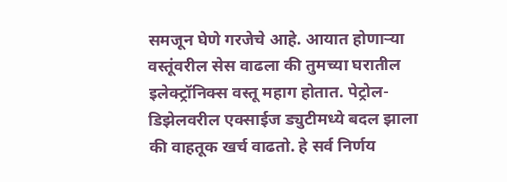समजून घेणे गरजेचे आहे. आयात होणाऱ्या वस्तूंवरील सेस वाढला की तुमच्या घरातील इलेक्ट्रॉनिक्स वस्तू महाग होतात. पेट्रोल-डिझेलवरील एक्साईज ड्युटीमध्ये बदल झाला की वाहतूक खर्च वाढतो. हे सर्व निर्णय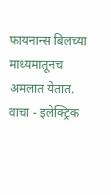फायनान्स बिलच्या माध्यमातूनच अमलात येतात.
वाचा - इलेक्ट्रिक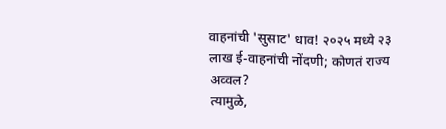वाहनांची 'सुसाट' धाव! २०२५ मध्ये २३ लाख ई-वाहनांची नोंदणी; कोणतं राज्य अव्वल?
त्यामुळे,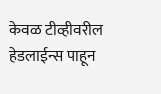केवळ टीव्हीवरील हेडलाईन्स पाहून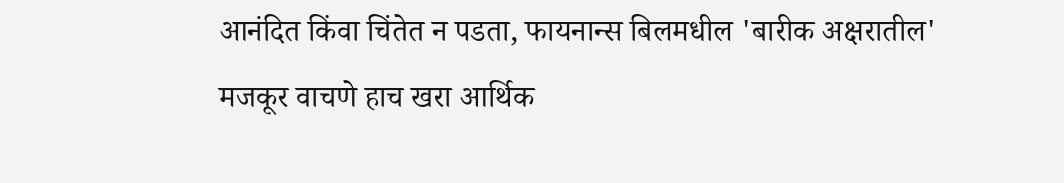आनंदित किंवा चिंतेत न पडता, फायनान्स बिलमधील 'बारीक अक्षरातील' मजकूर वाचणे हाच खरा आर्थिक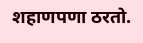शहाणपणा ठरतो.